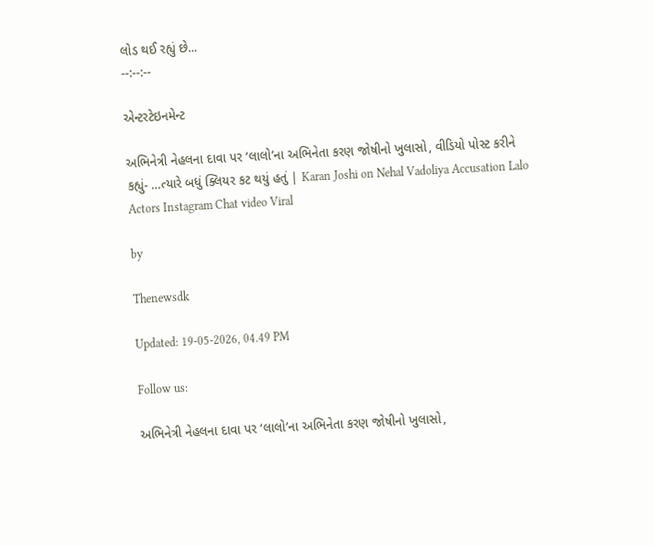લોડ થઈ રહ્યું છે...
--:--:--

એન્ટરટેઇનમેન્ટ

અભિનેત્રી નેહલના દાવા પર ‘લાલો’ના અભિનેતા કરણ જોષીનો ખુલાસો, વીડિયો પોસ્ટ કરીને કહ્યું- …ત્યારે બધું ક્લિયર કટ થયું હતું | Karan Joshi on Nehal Vadoliya Accusation Lalo Actors Instagram Chat video Viral

by

Thenewsdk

Updated: 19-05-2026, 04.49 PM

Follow us:

અભિનેત્રી નેહલના દાવા પર ‘લાલો’ના અભિનેતા કરણ જોષીનો ખુલાસો,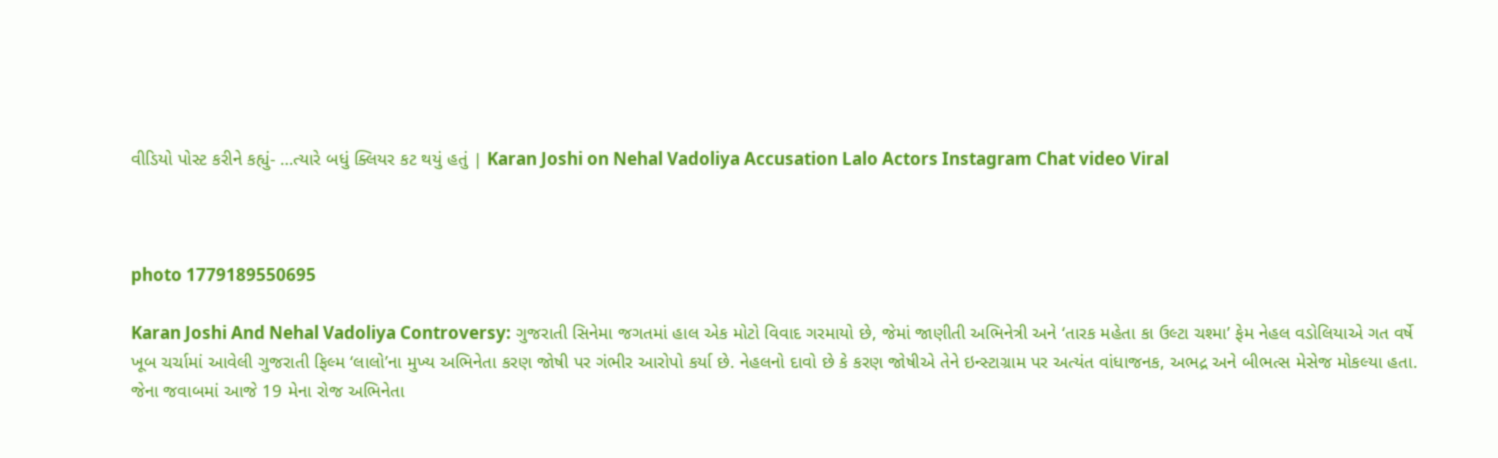વીડિયો પોસ્ટ કરીને કહ્યું- …ત્યારે બધું ક્લિયર કટ થયું હતું | Karan Joshi on Nehal Vadoliya Accusation Lalo Actors Instagram Chat video Viral



photo 1779189550695

Karan Joshi And Nehal Vadoliya Controversy: ગુજરાતી સિનેમા જગતમાં હાલ એક મોટો વિવાદ ગરમાયો છે, જેમાં જાણીતી અભિનેત્રી અને ‘તારક મહેતા કા ઉલ્ટા ચશ્મા’ ફેમ નેહલ વડોલિયાએ ગત વર્ષે ખૂબ ચર્ચામાં આવેલી ગુજરાતી ફિલ્મ ‘લાલો’ના મુખ્ય અભિનેતા કરણ જોષી પર ગંભીર આરોપો કર્યા છે. નેહલનો દાવો છે કે કરણ જોષીએ તેને ઇન્સ્ટાગ્રામ પર અત્યંત વાંધાજનક, અભદ્ર અને બીભત્સ મેસેજ મોકલ્યા હતા. જેના જવાબમાં આજે 19 મેના રોજ અભિનેતા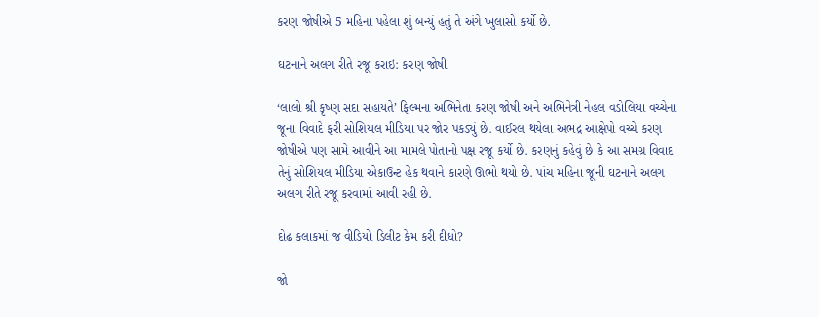કરણ જોષીએ 5 મહિના પહેલા શું બન્યું હતું તે અંગે ખુલાસો કર્યો છે.

ઘટનાને અલગ રીતે રજૂ કરાઇ: કરણ જોષી

‘લાલો શ્રી કૃષ્ણ સદા સહાયતે’ ફિલ્મના અભિનેતા કરણ જોષી અને અભિનેત્રી નેહલ વડોલિયા વચ્ચેના જૂના વિવાદે ફરી સોશિયલ મીડિયા પર જોર પકડ્યું છે. વાઈરલ થયેલા અભદ્ર આક્ષેપો વચ્ચે કરણ જોષીએ પણ સામે આવીને આ મામલે પોતાનો પક્ષ રજૂ કર્યો છે. કરણનું કહેવું છે કે આ સમગ્ર વિવાદ તેનું સોશિયલ મીડિયા એકાઉન્ટ હેક થવાને કારણે ઊભો થયો છે. પાંચ મહિના જૂની ઘટનાને અલગ અલગ રીતે રજૂ કરવામાં આવી રહી છે.

દોઢ કલાકમાં જ વીડિયો ડિલીટ કેમ કરી દીધો?

જો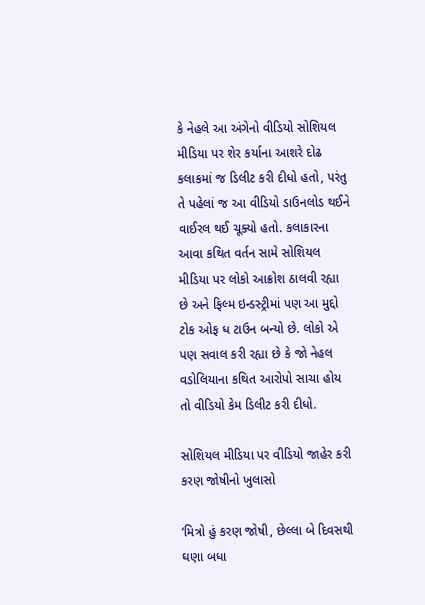કે નેહલે આ અંગેનો વીડિયો સોશિયલ મીડિયા પર શેર કર્યાના આશરે દોઢ કલાકમાં જ ડિલીટ કરી દીધો હતો, પરંતુ તે પહેલાં જ આ વીડિયો ડાઉનલોડ થઈને વાઈરલ થઈ ચૂક્યો હતો. કલાકારના આવા કથિત વર્તન સામે સોશિયલ મીડિયા પર લોકો આક્રોશ ઠાલવી રહ્યા છે અને ફિલ્મ ઇન્ડસ્ટ્રીમાં પણ આ મુદ્દો ટોક ઓફ ધ ટાઉન બન્યો છે. લોકો એ પણ સવાલ કરી રહ્યા છે કે જો નેહલ વડોલિયાના કથિત આરોપો સાચા હોય તો વીડિયો કેમ ડિલીટ કરી દીધો.

સોશિયલ મીડિયા પર વીડિયો જાહેર કરી કરણ જોષીનો ખુલાસો

‘મિત્રો હું કરણ જોષી, છેલ્લા બે દિવસથી ઘણા બધા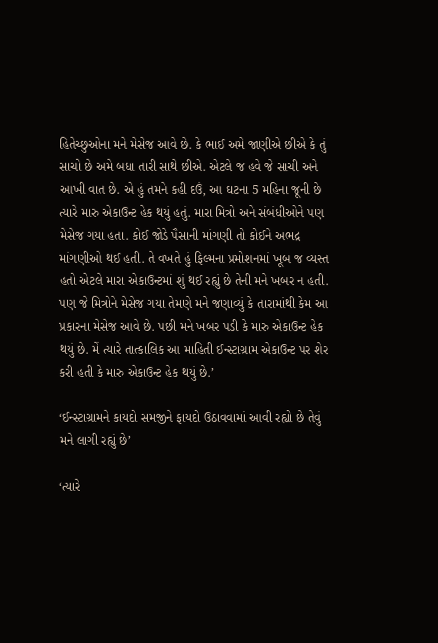હિતેચ્છુઓના મને મેસેજ આવે છે. કે ભાઈ અમે જાણીએ છીએ કે તું સાચો છે અમે બધા તારી સાથે છીએ. એટલે જ હવે જે સાચી અને આખી વાત છે. એ હું તમને કહી દઉં, આ ઘટના 5 મહિના જૂની છે ત્યારે મારુ એકાઉન્ટ હેક થયું હતું. મારા મિત્રો અને સંબંધીઓને પણ મેસેજ ગયા હતા. કોઈ જોડે પૈસાની માંગણી તો કોઈને અભદ્ર માંગણીઓ થઈ હતી. તે વખતે હું ફિલ્મના પ્રમોશનમાં ખૂબ જ વ્યસ્ત હતો એટલે મારા એકાઉન્ટમાં શું થઈ રહ્યું છે તેની મને ખબર ન હતી. પણ જે મિત્રોને મેસેજ ગયા તેમણે મને જણાવ્યું કે તારામાંથી કેમ આ પ્રકારના મેસેજ આવે છે. પછી મને ખબર પડી કે મારુ એકાઉન્ટ હેક થયું છે. મેં ત્યારે તાત્કાલિક આ માહિતી ઈન્સ્ટાગ્રામ એકાઉન્ટ પર શેર કરી હતી કે મારુ એકાઉન્ટ હેક થયું છે.’

‘ઈન્સ્ટાગ્રામને કાયદો સમજીને ફાયદો ઉઠાવવામાં આવી રહ્યો છે તેવું મને લાગી રહ્યું છે’

‘ત્યારે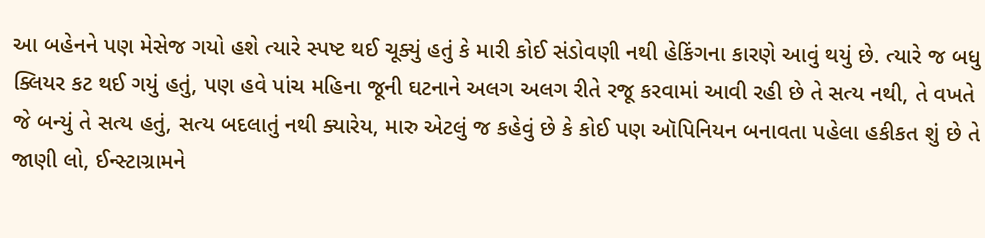આ બહેનને પણ મેસેજ ગયો હશે ત્યારે સ્પષ્ટ થઈ ચૂક્યું હતું કે મારી કોઈ સંડોવણી નથી હેકિંગના કારણે આવું થયું છે. ત્યારે જ બધુ ક્લિયર કટ થઈ ગયું હતું, પણ હવે પાંચ મહિના જૂની ઘટનાને અલગ અલગ રીતે રજૂ કરવામાં આવી રહી છે તે સત્ય નથી, તે વખતે જે બન્યું તે સત્ય હતું, સત્ય બદલાતું નથી ક્યારેય, મારુ એટલું જ કહેવું છે કે કોઈ પણ ઑપિનિયન બનાવતા પહેલા હકીકત શું છે તે જાણી લો, ઈન્સ્ટાગ્રામને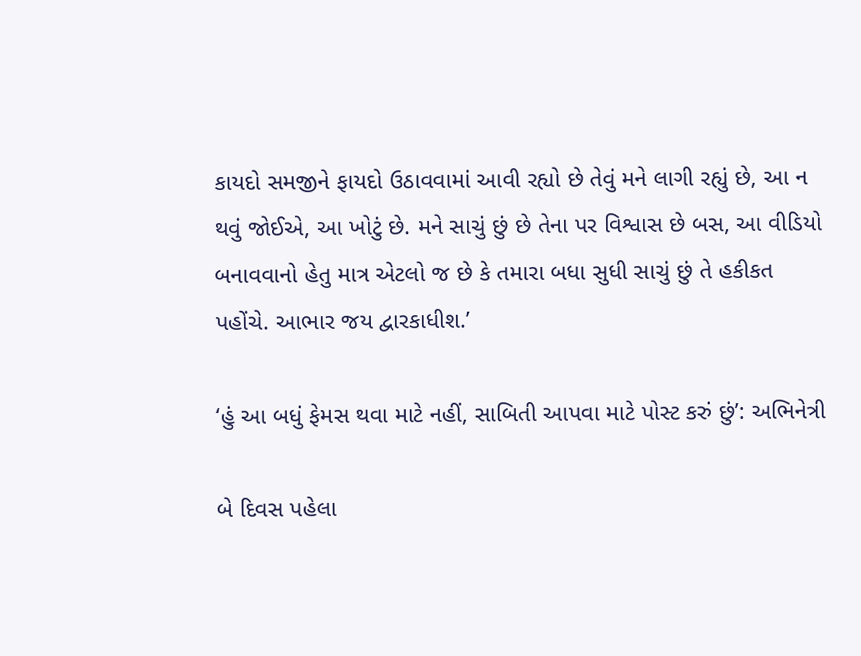કાયદો સમજીને ફાયદો ઉઠાવવામાં આવી રહ્યો છે તેવું મને લાગી રહ્યું છે, આ ન થવું જોઈએ, આ ખોટું છે. મને સાચું છું છે તેના પર વિશ્વાસ છે બસ, આ વીડિયો બનાવવાનો હેતુ માત્ર એટલો જ છે કે તમારા બધા સુધી સાચું છું તે હકીકત પહોંચે. આભાર જય દ્વારકાધીશ.’

‘હું આ બધું ફેમસ થવા માટે નહીં, સાબિતી આપવા માટે પોસ્ટ કરું છું’: અભિનેત્રી

બે દિવસ પહેલા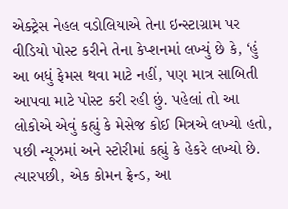એક્ટ્રેસ નેહલ વડોલિયાએ તેના ઇન્સ્ટાગ્રામ પર વીડિયો પોસ્ટ કરીને તેના કેપ્શનમાં લખ્યું છે કે, ‘હું આ બધું ફેમસ થવા માટે નહીં, પણ માત્ર સાબિતી આપવા માટે પોસ્ટ કરી રહી છું. પહેલાં તો આ લોકોએ એવું કહ્યું કે મેસેજ કોઈ મિત્રએ લખ્યો હતો, પછી ન્યૂઝમાં અને સ્ટોરીમાં કહ્યું કે હેકરે લખ્યો છે. ત્યારપછી, એક કોમન ફ્રેન્ડ, આ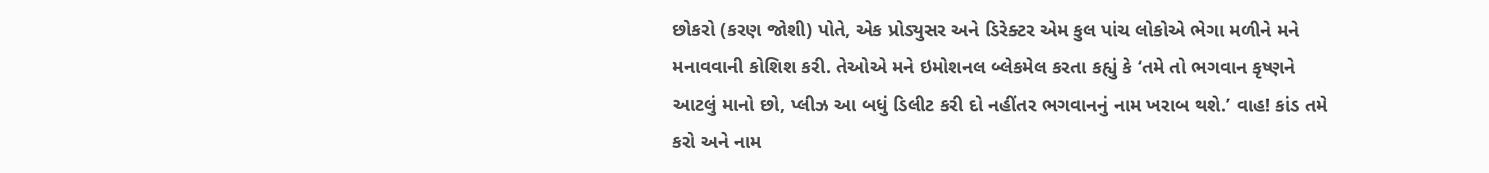છોકરો (કરણ જોશી) પોતે, એક પ્રોડ્યુસર અને ડિરેક્ટર એમ કુલ પાંચ લોકોએ ભેગા મળીને મને મનાવવાની કોશિશ કરી. તેઓએ મને ઇમોશનલ બ્લેકમેલ કરતા કહ્યું કે ‘તમે તો ભગવાન કૃષ્ણને આટલું માનો છો, પ્લીઝ આ બધું ડિલીટ કરી દો નહીંતર ભગવાનનું નામ ખરાબ થશે.’ વાહ! કાંડ તમે કરો અને નામ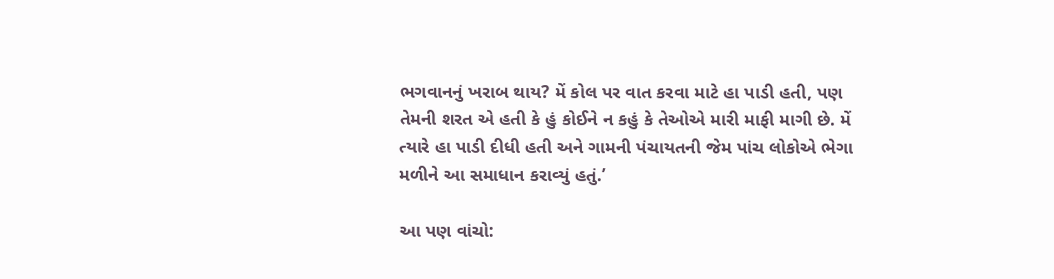ભગવાનનું ખરાબ થાય? મેં કોલ પર વાત કરવા માટે હા પાડી હતી, પણ તેમની શરત એ હતી કે હું કોઈને ન કહું કે તેઓએ મારી માફી માગી છે. મેં ત્યારે હા પાડી દીધી હતી અને ગામની પંચાયતની જેમ પાંચ લોકોએ ભેગા મળીને આ સમાધાન કરાવ્યું હતું.’

આ પણ વાંચો: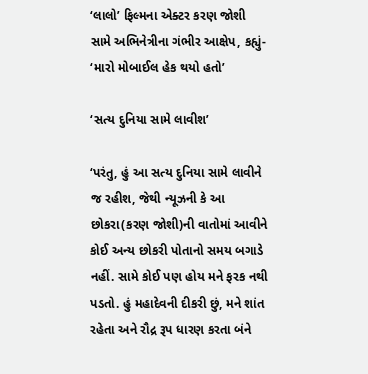‘લાલો’ ફિલ્મના એક્ટર કરણ જોશી સામે અભિનેત્રીના ગંભીર આક્ષેપ, કહ્યું- ‘મારો મોબાઈલ હેક થયો હતો’

‘સત્ય દુનિયા સામે લાવીશ’

‘પરંતુ, હું આ સત્ય દુનિયા સામે લાવીને જ રહીશ, જેથી ન્યૂઝની કે આ છોકરા(કરણ જોશી)ની વાતોમાં આવીને કોઈ અન્ય છોકરી પોતાનો સમય બગાડે નહીં. સામે કોઈ પણ હોય મને ફરક નથી પડતો. હું મહાદેવની દીકરી છું, મને શાંત રહેતા અને રૌદ્ર રૂપ ધારણ કરતા બંને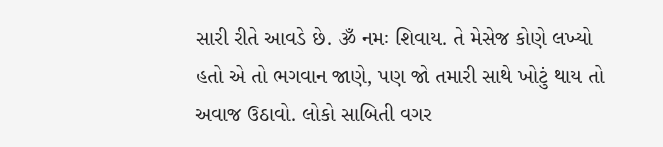સારી રીતે આવડે છે. ૐ નમઃ શિવાય. તે મેસેજ કોણે લખ્યો હતો એ તો ભગવાન જાણે, પણ જો તમારી સાથે ખોટું થાય તો અવાજ ઉઠાવો. લોકો સાબિતી વગર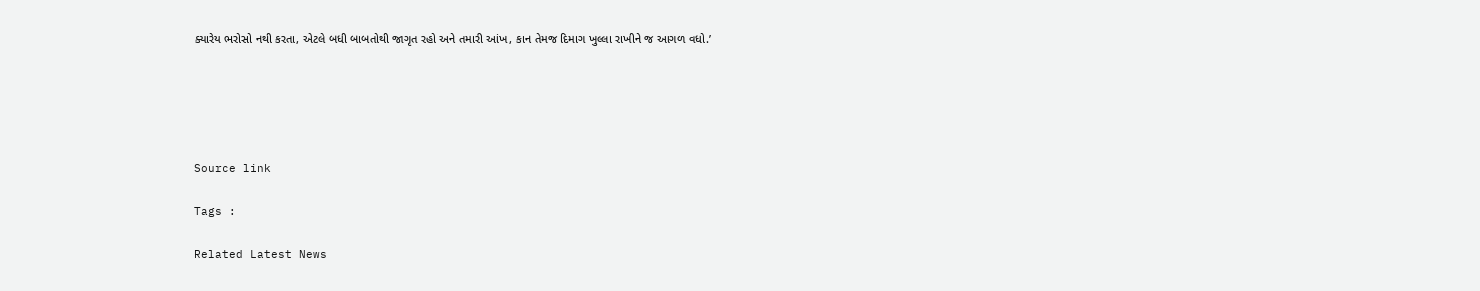ક્યારેય ભરોસો નથી કરતા, એટલે બધી બાબતોથી જાગૃત રહો અને તમારી આંખ, કાન તેમજ દિમાગ ખુલ્લા રાખીને જ આગળ વધો.’





Source link

Tags :

Related Latest News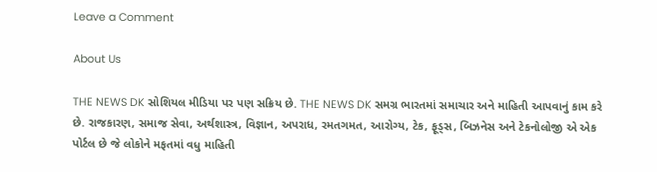Leave a Comment

About Us

THE NEWS DK સોશિયલ મીડિયા પર પણ સક્રિય છે. THE NEWS DK સમગ્ર ભારતમાં સમાચાર અને માહિતી આપવાનું કામ કરે છે. રાજકારણ, સમાજ સેવા, અર્થશાસ્ત્ર, વિજ્ઞાન, અપરાધ, રમતગમત, આરોગ્ય, ટેક, ફૂડ્સ, બિઝનેસ અને ટેકનોલોજી એ એક પોર્ટલ છે જે લોકોને મફતમાં વધુ માહિતી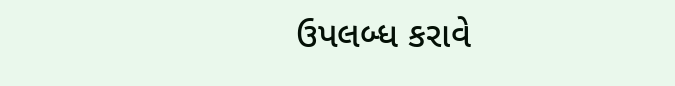ઉપલબ્ધ કરાવે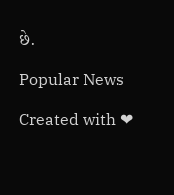છે.

Popular News

Created with ❤